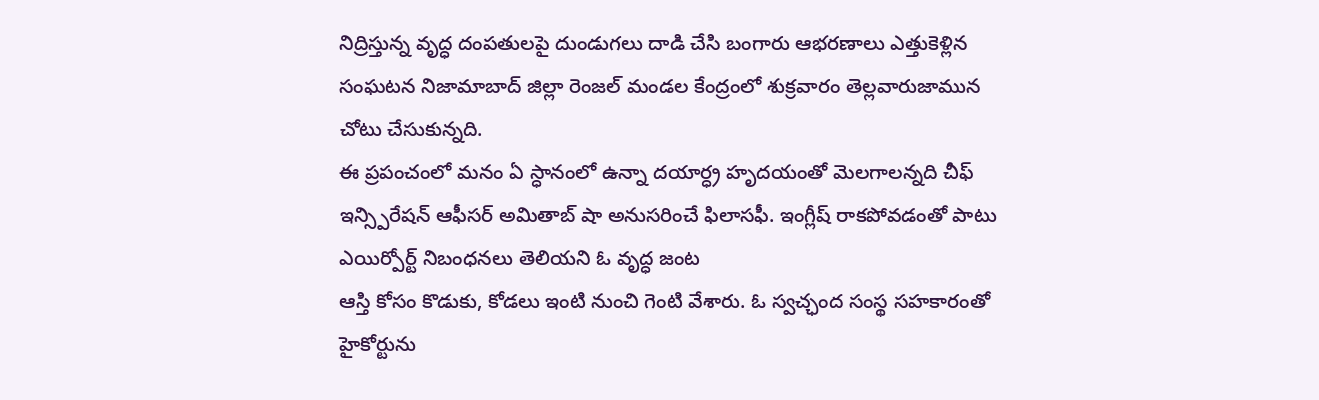నిద్రిస్తున్న వృద్ధ దంపతులపై దుండుగలు దాడి చేసి బంగారు ఆభరణాలు ఎత్తుకెళ్లిన సంఘటన నిజామాబాద్ జిల్లా రెంజల్ మండల కేంద్రంలో శుక్రవారం తెల్లవారుజామున చోటు చేసుకున్నది.
ఈ ప్రపంచంలో మనం ఏ స్ధానంలో ఉన్నా దయార్ధ్ర హృదయంతో మెలగాలన్నది చీఫ్ ఇన్స్పిరేషన్ ఆఫీసర్ అమితాబ్ షా అనుసరించే ఫిలాసఫీ. ఇంగ్లీష్ రాకపోవడంతో పాటు ఎయిర్పోర్ట్ నిబంధనలు తెలియని ఓ వృద్ధ జంట
ఆస్తి కోసం కొడుకు, కోడలు ఇంటి నుంచి గెంటి వేశారు. ఓ స్వచ్ఛంద సంస్థ సహకారంతో హైకోర్టును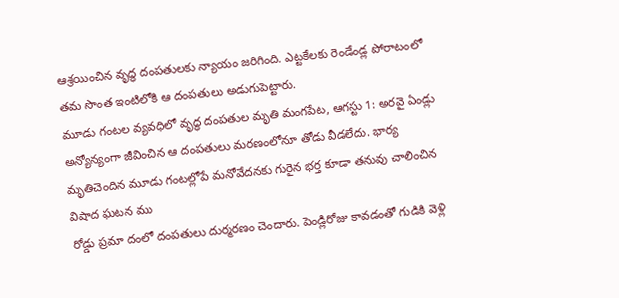ఆశ్రయించిన వృద్ధ దంపతులకు న్యాయం జరిగింది. ఎట్టకేలకు రెండేండ్ల పోరాటంలో తమ సొంత ఇంటిలోకి ఆ దంపతులు అడుగుపెట్టారు.
మూడు గంటల వ్యవధిలో వృద్ధ దంపతుల మృతి మంగపేట, ఆగస్టు 1: అరవై ఏండ్లు అన్యోన్యంగా జీవించిన ఆ దంపతులు మరణంలోనూ తోడు వీడలేదు. భార్య మృతిచెందిన మూడు గంటల్లోపే మనోవేదనకు గురైన భర్త కూడా తనువు చాలించిన విషాద ఘటన ము
రోడ్డు ప్రమా దంలో దంపతులు దుర్మరణం చెందారు. పెండ్లిరోజు కావడంతో గుడికి వెళ్లి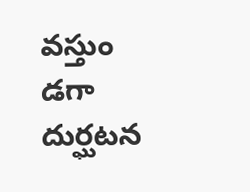వస్తుం డగా దుర్ఘటన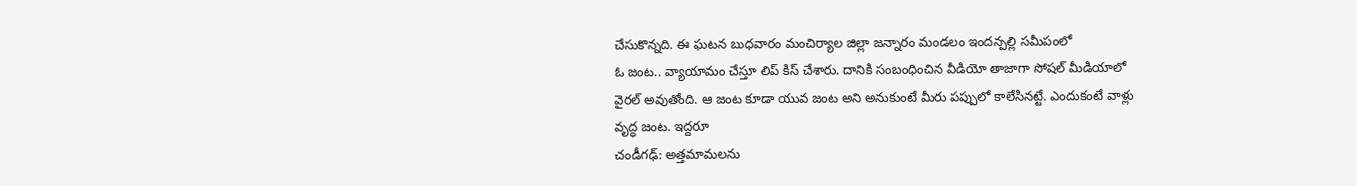చేసుకొన్నది. ఈ ఘటన బుధవారం మంచిర్యాల జిల్లా జన్నారం మండలం ఇందన్పల్లి సమీపంలో
ఓ జంట.. వ్యాయామం చేస్తూ లిప్ కిస్ చేశారు. దానికి సంబంధించిన వీడియో తాజాగా సోషల్ మీడియాలో వైరల్ అవుతోంది. ఆ జంట కూడా యువ జంట అని అనుకుంటే మీరు పప్పులో కాలేసినట్టే. ఎందుకంటే వాళ్లు వృద్ధ జంట. ఇద్దరూ
చండీగఢ్: అత్తమామలను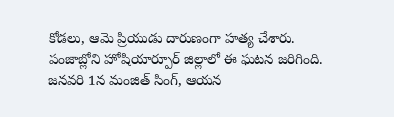కోడలు, ఆమె ప్రియుడు దారుణంగా హత్య చేశారు. పంజాబ్లోని హోషియార్పూర్ జిల్లాలో ఈ ఘటన జరిగింది. జనవరి 1న మంజిత్ సింగ్, ఆయన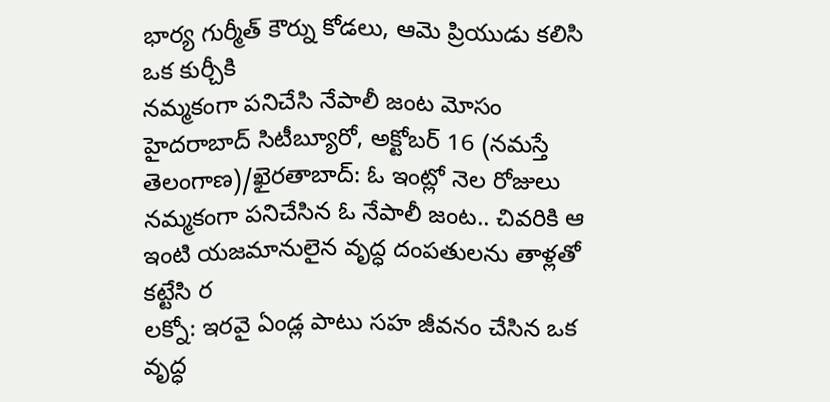భార్య గుర్మీత్ కౌర్ను కోడలు, ఆమె ప్రియుడు కలిసి ఒక కుర్చీకి
నమ్మకంగా పనిచేసి నేపాలీ జంట మోసం హైదరాబాద్ సిటీబ్యూరో, అక్టోబర్ 16 (నమస్తే తెలంగాణ)/ఖైరతాబాద్: ఓ ఇంట్లో నెల రోజులు నమ్మకంగా పనిచేసిన ఓ నేపాలీ జంట.. చివరికి ఆ ఇంటి యజమానులైన వృద్ధ దంపతులను తాళ్లతో కట్టేసి ర
లక్నో: ఇరవై ఏండ్ల పాటు సహ జీవనం చేసిన ఒక వృద్ధ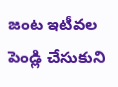జంట ఇటీవల పెండ్లి చేసుకుని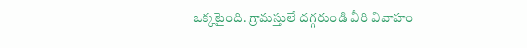ఒక్కటైంది. గ్రామస్తులే దగ్గరుండి వీరి వివాహం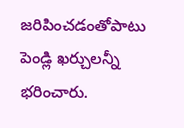జరిపించడంతోపాటు పెండ్లి ఖర్చులన్నీ భరించారు.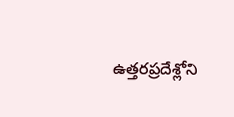ఉత్తరప్రదేశ్లోని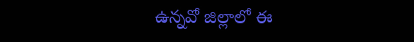ఉన్నవో జిల్లాలో ఈ